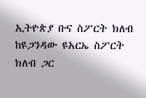ኢትዮጵያ ቡና ስፖርት ክለብ ከዩጋንዳው ዩአርኤ ስፖርት ክለብ ጋር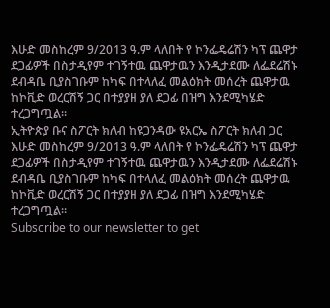እሁድ መስከረም 9/2013 ዓ.ም ላለበት የ ኮንፌዴሬሽን ካፕ ጨዋታ ደጋፊዎች በስታዲየም ተገኝተዉ ጨዋታዉን እንዲታደሙ ለፌደሬሽኑ ደብዳቤ ቢያስገቡም ከካፍ በተላለፈ መልዕክት መሰረት ጨዋታዉ ከኮቪድ ወረርሽኝ ጋር በተያያዘ ያለ ደጋፊ በዝግ እንደሚካሄድ ተረጋግጧል።
ኢትዮጵያ ቡና ስፖርት ክለብ ከዩጋንዳው ዩአርኤ ስፖርት ክለብ ጋር እሁድ መስከረም 9/2013 ዓ.ም ላለበት የ ኮንፌዴሬሽን ካፕ ጨዋታ ደጋፊዎች በስታዲየም ተገኝተዉ ጨዋታዉን እንዲታደሙ ለፌደሬሽኑ ደብዳቤ ቢያስገቡም ከካፍ በተላለፈ መልዕክት መሰረት ጨዋታዉ ከኮቪድ ወረርሽኝ ጋር በተያያዘ ያለ ደጋፊ በዝግ እንደሚካሄድ ተረጋግጧል።
Subscribe to our newsletter to get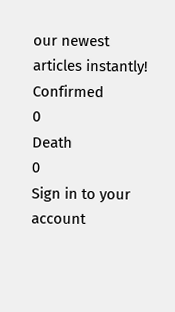our newest articles instantly!
Confirmed
0
Death
0
Sign in to your account